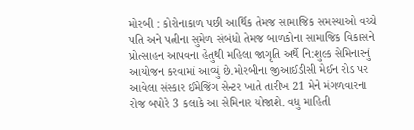મોરબી : કોરોનાકાળ પછી આર્થિક તેમજ સામાજિક સમસ્યાઓ વચ્ચે પતિ અને પત્નીના સુમેળ સંબંધો તેમજ બાળકોના સામાજિક વિકાસને પ્રોત્સાહન આપવના હેતુથી મહિલા જાગૃતિ અર્થે નિ:શુલ્ક સેમિનારનું આયોજન કરવામાં આવ્યું છે.મોરબીના જીઆઈડીસી મેઈન રોડ પર આવેલા સંસ્કાર ઈમેજિંગ સેન્ટર ખાતે તારીખ 21 મેને મંગળવારના રોજ બપોરે 3 કલાકે આ સેમિનાર યોજાશે. વધુ માહિતી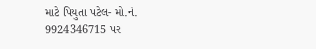માટે પિયુતા પટેલ- મો.નં. 9924346715 પર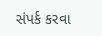સંપર્ક કરવા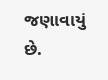જણાવાયું છે.